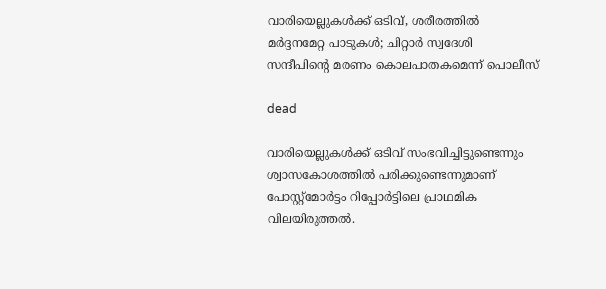വാരിയെല്ലുകള്‍ക്ക് ഒടിവ്, ശരീരത്തില്‍ മര്‍ദ്ദനമേറ്റ പാടുകള്‍; ചിറ്റാര്‍ സ്വദേശി സന്ദീപിന്റെ മരണം കൊലപാതകമെന്ന് പൊലീസ്

dead

വാരിയെല്ലുകള്‍ക്ക് ഒടിവ് സംഭവിച്ചിട്ടുണ്ടെന്നും ശ്വാസകോശത്തില്‍ പരിക്കുണ്ടെന്നുമാണ് പോസ്റ്റ്മോര്‍ട്ടം റിപ്പോര്‍ട്ടിലെ പ്രാഥമിക വിലയിരുത്തല്‍.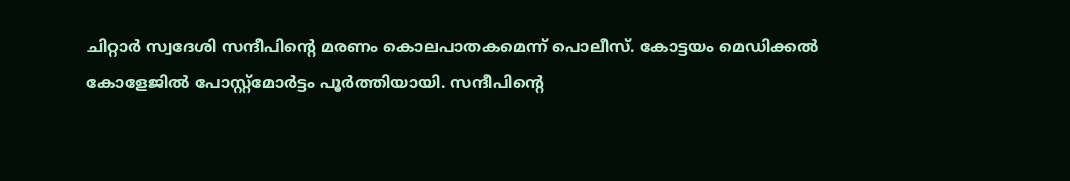ചിറ്റാര്‍ സ്വദേശി സന്ദീപിന്റെ മരണം കൊലപാതകമെന്ന് പൊലീസ്. കോട്ടയം മെഡിക്കല്‍ കോളേജില്‍ പോസ്റ്റ്മോര്‍ട്ടം പൂര്‍ത്തിയായി. സന്ദീപിന്റെ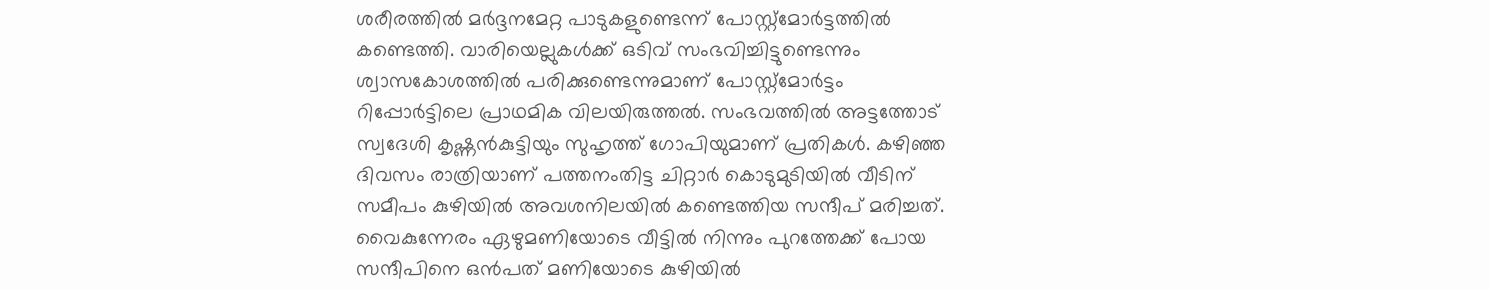ശരീരത്തില്‍ മര്‍ദ്ദനമേറ്റ പാടുകളുണ്ടെന്ന് പോസ്റ്റ്മോര്‍ട്ടത്തില്‍ കണ്ടെത്തി. വാരിയെല്ലുകള്‍ക്ക് ഒടിവ് സംഭവിച്ചിട്ടുണ്ടെന്നും ശ്വാസകോശത്തില്‍ പരിക്കുണ്ടെന്നുമാണ് പോസ്റ്റ്മോര്‍ട്ടം റിപ്പോര്‍ട്ടിലെ പ്രാഥമിക വിലയിരുത്തല്‍. സംഭവത്തില്‍ അട്ടത്തോട് സ്വദേശി കൃഷ്ണന്‍കുട്ടിയും സുഹൃത്ത് ഗോപിയുമാണ് പ്രതികള്‍. കഴിഞ്ഞ ദിവസം രാത്രിയാണ് പത്തനംതിട്ട ചിറ്റാര്‍ കൊടുമുടിയില്‍ വീടിന് സമീപം കുഴിയില്‍ അവശനിലയില്‍ കണ്ടെത്തിയ സന്ദീപ് മരിച്ചത്. വൈകുന്നേരം ഏഴുമണിയോടെ വീട്ടില്‍ നിന്നും പുറത്തേക്ക് പോയ സന്ദീപിനെ ഒന്‍പത് മണിയോടെ കുഴിയില്‍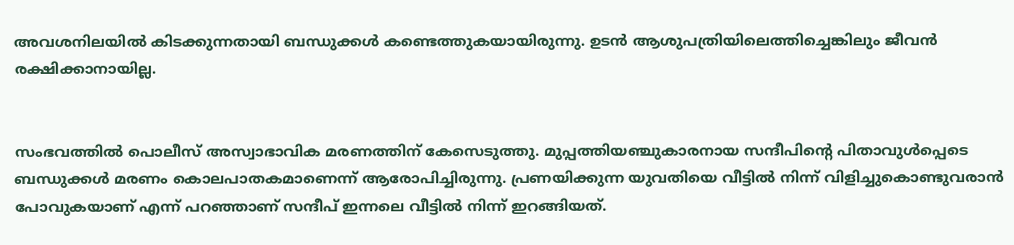അവശനിലയില്‍ കിടക്കുന്നതായി ബന്ധുക്കള്‍ കണ്ടെത്തുകയായിരുന്നു. ഉടന്‍ ആശുപത്രിയിലെത്തിച്ചെങ്കിലും ജീവന്‍ രക്ഷിക്കാനായില്ല.


സംഭവത്തില്‍ പൊലീസ് അസ്വാഭാവിക മരണത്തിന് കേസെടുത്തു. മുപ്പത്തിയഞ്ചുകാരനായ സന്ദീപിന്റെ പിതാവുള്‍പ്പെടെ ബന്ധുക്കള്‍ മരണം കൊലപാതകമാണെന്ന് ആരോപിച്ചിരുന്നു. പ്രണയിക്കുന്ന യുവതിയെ വീട്ടില്‍ നിന്ന് വിളിച്ചുകൊണ്ടുവരാന്‍ പോവുകയാണ് എന്ന് പറഞ്ഞാണ് സന്ദീപ് ഇന്നലെ വീട്ടില്‍ നിന്ന് ഇറങ്ങിയത്.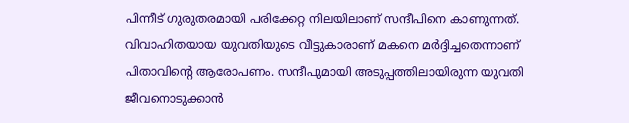പിന്നീട് ഗുരുതരമായി പരിക്കേറ്റ നിലയിലാണ് സന്ദീപിനെ കാണുന്നത്. വിവാഹിതയായ യുവതിയുടെ വീട്ടുകാരാണ് മകനെ മര്‍ദ്ദിച്ചതെന്നാണ് പിതാവിന്റെ ആരോപണം. സന്ദീപുമായി അടുപ്പത്തിലായിരുന്ന യുവതി ജീവനൊടുക്കാന്‍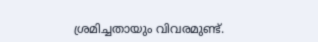ശ്രമിച്ചതായും വിവരമുണ്ട്.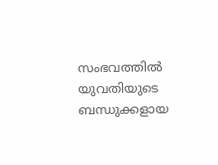സംഭവത്തില്‍ യുവതിയുടെ ബന്ധുക്കളായ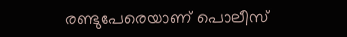രണ്ടുപേരെയാണ് പൊലീസ്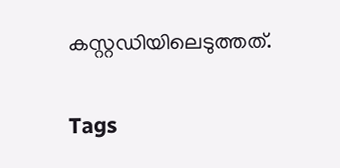കസ്റ്റഡിയിലെടുത്തത്.

Tags